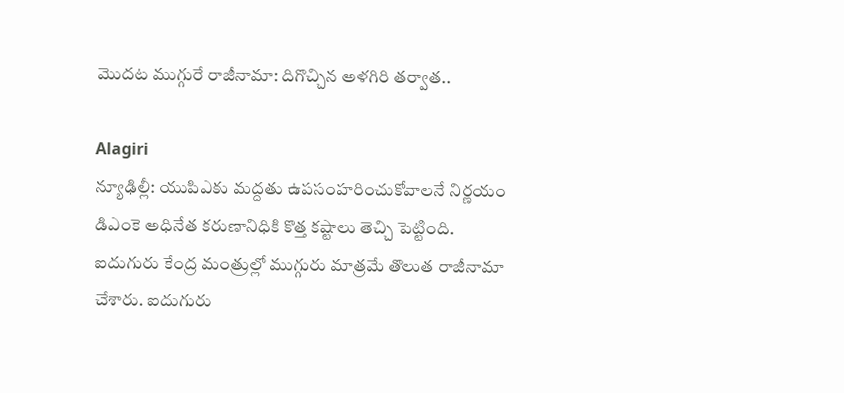మొదట ముగ్గురే రాజీనామా: దిగొచ్చిన అళగిరి తర్వాత..

Alagiri
న్యూఢిల్లీ: యుపిఎకు మద్దతు ఉపసంహరించుకోవాలనే నిర్ణయం డిఎంకె అధినేత కరుణానిధికి కొత్త కష్టాలు తెచ్చి పెట్టింది. ఐదుగురు కేంద్ర మంత్రుల్లో ముగ్గురు మాత్రమే తొలుత రాజీనామా చేశారు. ఐదుగురు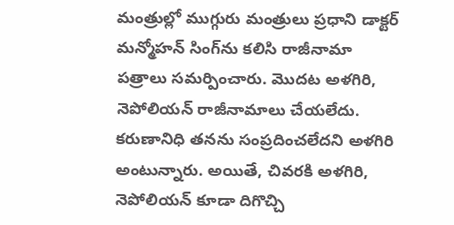మంత్రుల్లో ముగ్గురు మంత్రులు ప్రధాని డాక్టర్ మన్మోహన్ సింగ్‌ను కలిసి రాజీనామా పత్రాలు సమర్పించారు. మొదట అళగిరి, నెపోలియన్ రాజీనామాలు చేయలేదు. కరుణానిధి తనను సంప్రదించలేదని అళగిరి అంటున్నారు. అయితే, చివరకి అళగిరి, నెపోలియన్ కూడా దిగొచ్చి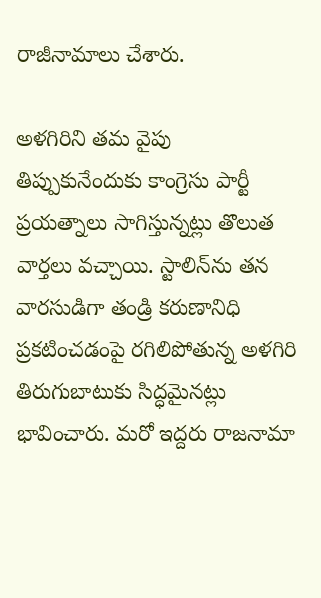రాజీనామాలు చేశారు.

అళగిరిని తమ వైపు తిప్పుకునేందుకు కాంగ్రెసు పార్టీ ప్రయత్నాలు సాగిస్తున్నట్లు తొలుత వార్తలు వచ్చాయి. స్టాలిన్‌ను తన వారసుడిగా తండ్రి కరుణానిధి ప్రకటించడంపై రగిలిపోతున్న అళగిరి తిరుగుబాటుకు సిద్ధమైనట్లు భావించారు. మరో ఇద్దరు రాజనామా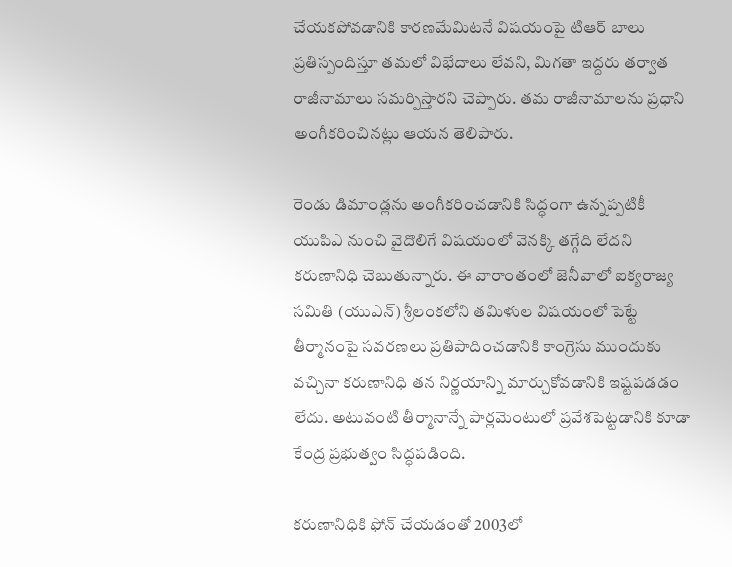చేయకపోవడానికి కారణమేమిటనే విషయంపై టిఆర్ బాలు ప్రతిస్పందిస్తూ తమలో విభేదాలు లేవని, మిగతా ఇద్దరు తర్వాత రాజీనామాలు సమర్పిస్తారని చెప్పారు. తమ రాజీనామాలను ప్రధాని అంగీకరించినట్లు ఆయన తెలిపారు.

రెండు డిమాండ్లను అంగీకరించడానికి సిద్ధంగా ఉన్నప్పటికీ యుపిఎ నుంచి వైదొలిగే విషయంలో వెనక్కి తగ్గేది లేదని కరుణానిధి చెబుతున్నారు. ఈ వారాంతంలో జెనీవాలో ఐక్యరాజ్య సమితి (యుఎన్) శ్రీలంకలోని తమిళుల విషయంలో పెట్టే తీర్మానంపై సవరణలు ప్రతిపాదించడానికి కాంగ్రెసు ముందుకు వచ్చినా కరుణానిధి తన నిర్ణయాన్ని మార్చుకోవడానికి ఇష్టపడడం లేదు. అటువంటి తీర్మానాన్నే పార్లమెంటులో ప్రవేశపెట్టడానికి కూడా కేంద్ర ప్రభుత్వం సిద్ధపడింది.

కరుణానిధికి ఫోన్ చేయడంతో 2003లో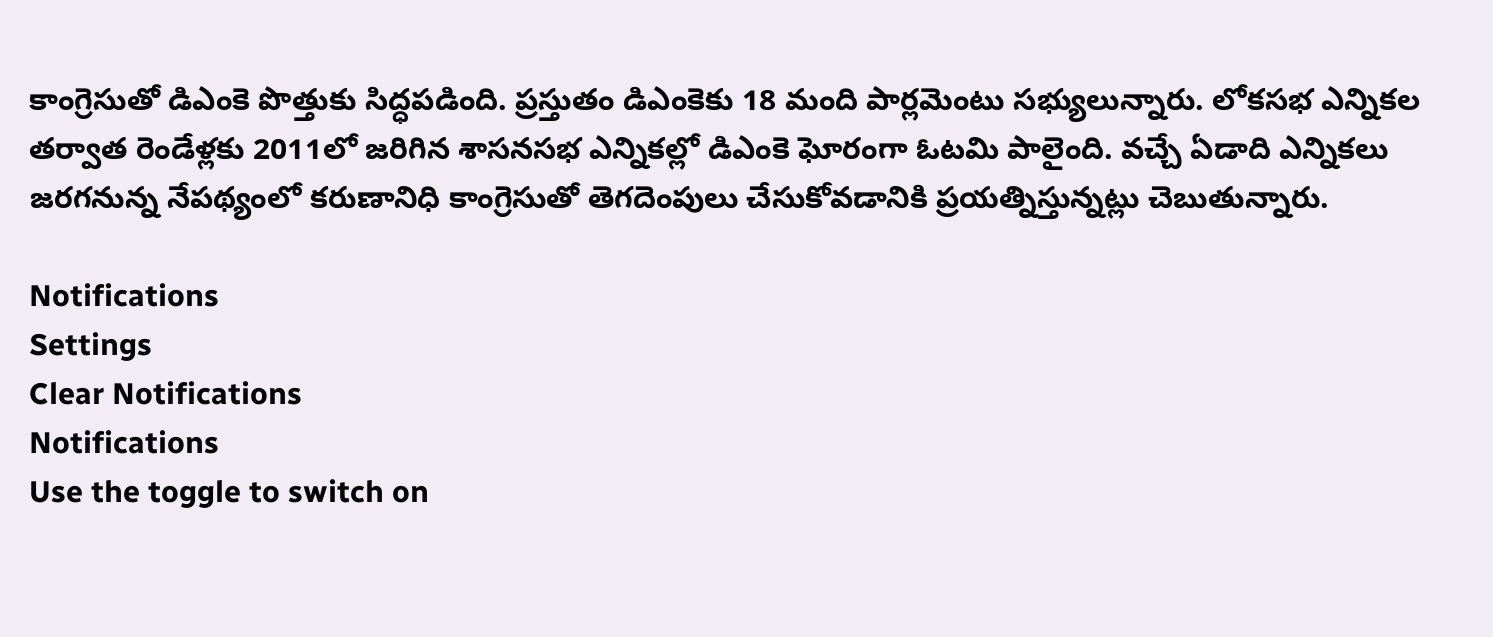కాంగ్రెసుతో డిఎంకె పొత్తుకు సిద్ధపడింది. ప్రస్తుతం డిఎంకెకు 18 మంది పార్లమెంటు సభ్యులున్నారు. లోకసభ ఎన్నికల తర్వాత రెండేళ్లకు 2011లో జరిగిన శాసనసభ ఎన్నికల్లో డిఎంకె ఘోరంగా ఓటమి పాలైంది. వచ్చే ఏడాది ఎన్నికలు జరగనున్న నేపథ్యంలో కరుణానిధి కాంగ్రెసుతో తెగదెంపులు చేసుకోవడానికి ప్రయత్నిస్తున్నట్లు చెబుతున్నారు.

Notifications
Settings
Clear Notifications
Notifications
Use the toggle to switch on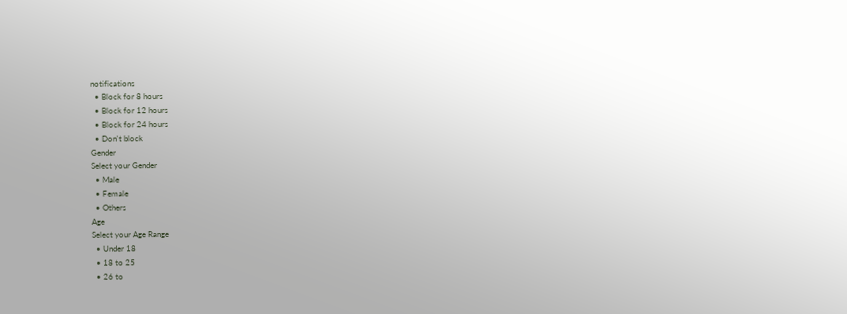notifications
  • Block for 8 hours
  • Block for 12 hours
  • Block for 24 hours
  • Don't block
Gender
Select your Gender
  • Male
  • Female
  • Others
Age
Select your Age Range
  • Under 18
  • 18 to 25
  • 26 to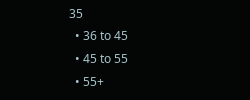35
  • 36 to 45
  • 45 to 55
  • 55+